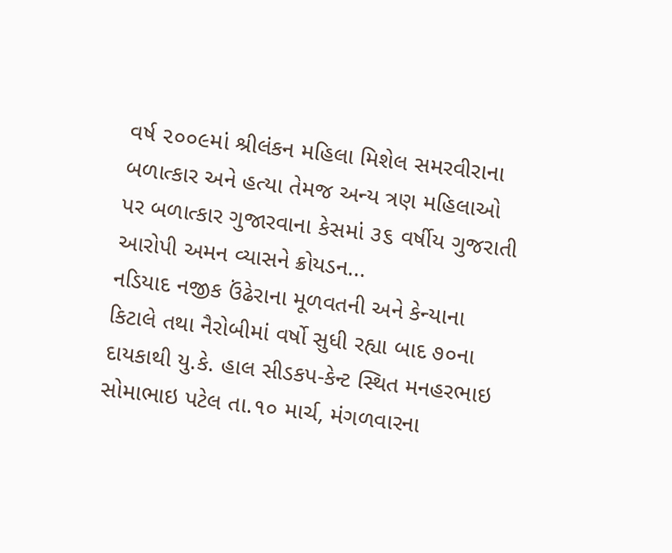વર્ષ ૨૦૦૯માં શ્રીલંકન મહિલા મિશેલ સમરવીરાના બળાત્કાર અને હત્યા તેમજ અન્ય ત્રણ મહિલાઓ પર બળાત્કાર ગુજારવાના કેસમાં ૩૬ વર્ષીય ગુજરાતી આરોપી અમન વ્યાસને ક્રોયડન...
નડિયાદ નજીક ઉંઢેરાના મૂળવતની અને કેન્યાના કિટાલે તથા નૈરોબીમાં વર્ષો સુધી રહ્યા બાદ ૭૦ના દાયકાથી યુ.કે. હાલ સીડકપ-કેન્ટ સ્થિત મનહરભાઇ સોમાભાઇ પટેલ તા.૧૦ માર્ચ, મંગળવારના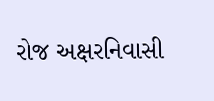રોજ અક્ષરનિવાસી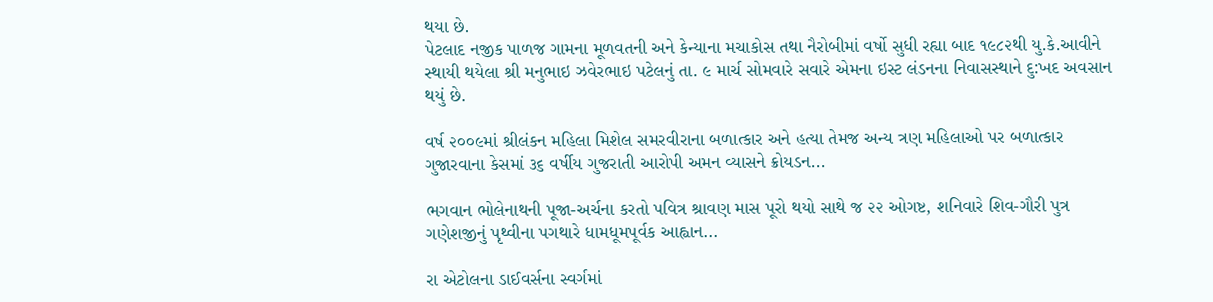થયા છે.
પેટલાદ નજીક પાળજ ગામના મૂળવતની અને કેન્યાના મચાકોસ તથા નૈરોબીમાં વર્ષો સુધી રહ્યા બાદ ૧૯૮૨થી યુ.કે.આવીને સ્થાયી થયેલા શ્રી મનુભાઇ ઝવેરભાઇ પટેલનું તા. ૯ માર્ચ સોમવારે સવારે એમના ઇસ્ટ લંડનના નિવાસસ્થાને દુ:ખદ અવસાન થયું છે.

વર્ષ ૨૦૦૯માં શ્રીલંકન મહિલા મિશેલ સમરવીરાના બળાત્કાર અને હત્યા તેમજ અન્ય ત્રણ મહિલાઓ પર બળાત્કાર ગુજારવાના કેસમાં ૩૬ વર્ષીય ગુજરાતી આરોપી અમન વ્યાસને ક્રોયડન...

ભગવાન ભોલેનાથની પૂજા-અર્ચના કરતો પવિત્ર શ્રાવણ માસ પૂરો થયો સાથે જ ૨૨ ઓગષ્ટ, શનિવારે શિવ-ગૌરી પુત્ર ગણેશજીનું પૃથ્વીના પગથારે ધામધૂમપૂર્વક આહ્વાન...

રા એટોલના ડાઈવર્સના સ્વર્ગમાં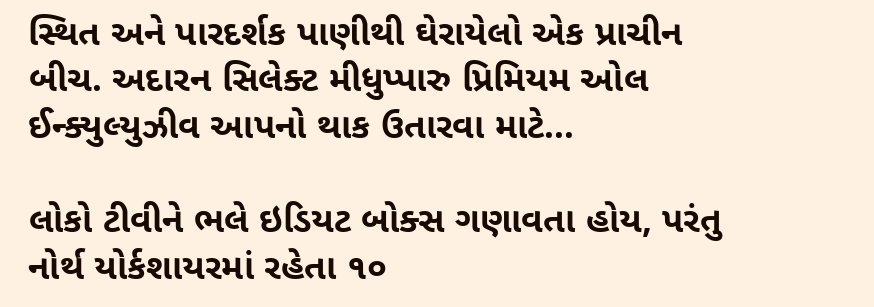સ્થિત અને પારદર્શક પાણીથી ઘેરાયેલો એક પ્રાચીન બીચ. અદારન સિલેક્ટ મીધુપ્પારુ પ્રિમિયમ ઓલ ઈન્ક્યુલ્યુઝીવ આપનો થાક ઉતારવા માટે...

લોકો ટીવીને ભલે ઇડિયટ બોક્સ ગણાવતા હોય, પરંતુ નોર્થ યોર્કશાયરમાં રહેતા ૧૦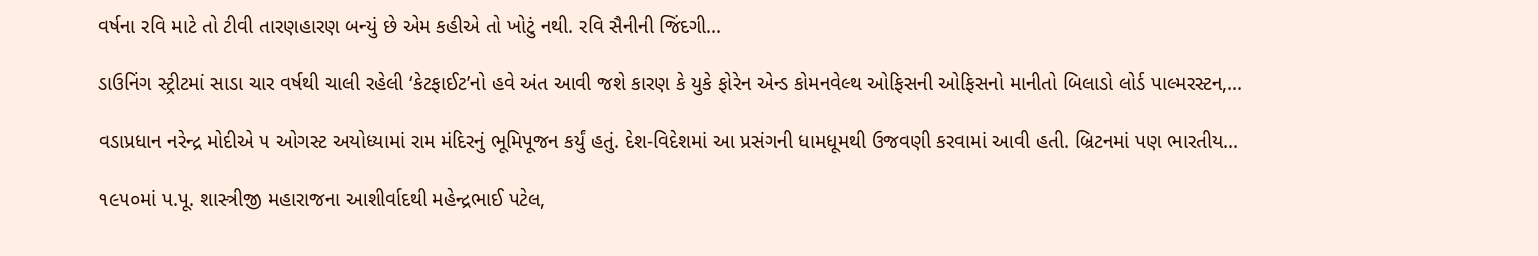વર્ષના રવિ માટે તો ટીવી તારણહારણ બન્યું છે એમ કહીએ તો ખોટું નથી. રવિ સૈનીની જિંદગી...

ડાઉનિંગ સ્ટ્રીટમાં સાડા ચાર વર્ષથી ચાલી રહેલી ‘કેટફાઈટ’નો હવે અંત આવી જશે કારણ કે યુકે ફોરેન એન્ડ કોમનવેલ્થ ઓફિસની ઓફિસનો માનીતો બિલાડો લોર્ડ પાલ્મરસ્ટન,...

વડાપ્રધાન નરેન્દ્ર મોદીએ ૫ ઓગસ્ટ અયોધ્યામાં રામ મંદિરનું ભૂમિપૂજન કર્યું હતું. દેશ-વિદેશમાં આ પ્રસંગની ધામધૂમથી ઉજવણી કરવામાં આવી હતી. બ્રિટનમાં પણ ભારતીય...

૧૯૫૦માં પ.પૂ. શાસ્ત્રીજી મહારાજના આશીર્વાદથી મહેન્દ્રભાઈ પટેલ,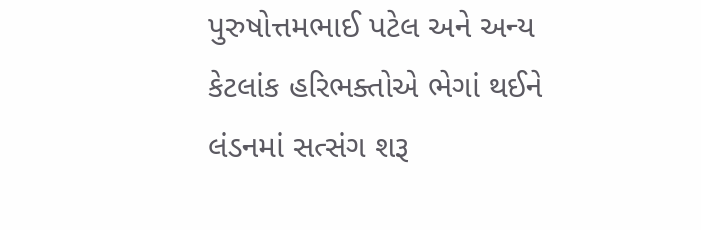પુરુષોત્તમભાઈ પટેલ અને અન્ય કેટલાંક હરિભક્તોએ ભેગાં થઈને લંડનમાં સત્સંગ શરૂ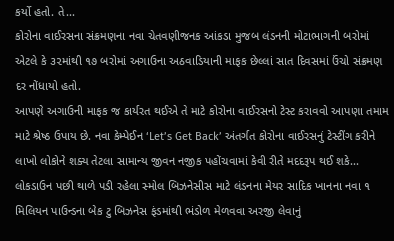કર્યો હતો. તે...
કોરોના વાઈરસના સંક્રમણના નવા ચેતવણીજનક આંકડા મુજબ લંડનની મોટાભાગની બરોમાં એટલે કે ૩૨માંથી ૧૭ બરોમાં અગાઉના અઠવાડિયાની માફક છેલ્લાં સાત દિવસમાં ઉંચો સંક્રમણ દર નોંધાયો હતો.
આપણે અગાઉની માફક જ કાર્યરત થઈએ તે માટે કોરોના વાઈરસનો ટેસ્ટ કરાવવો આપણા તમામ માટે શ્રેષ્ઠ ઉપાય છે. નવા કેમ્પેઈન ‘Let’s Get Back’ અંતર્ગત કોરોના વાઈરસનું ટેસ્ટીંગ કરીને લાખો લોકોને શક્ય તેટલા સામાન્ય જીવન નજીક પહોંચવામાં કેવી રીતે મદદરૂપ થઈ શકે...
લોકડાઉન પછી થાળે પડી રહેલા સ્મોલ બિઝનેસીસ માટે લંડનના મેયર સાદિક ખાનના નવા ૧ મિલિયન પાઉન્ડના બેક ટુ બિઝનેસ ફંડમાંથી ભંડોળ મેળવવા અરજી લેવાનું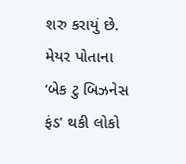શરુ કરાયું છે. મેયર પોતાના ‘બેક ટુ બિઝનેસ ફંડ’ થકી લોકો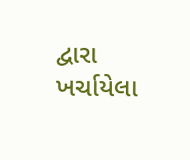દ્વારા ખર્ચાયેલા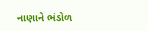નાણાને ભંડોળ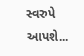સ્વરુપે આપશે...